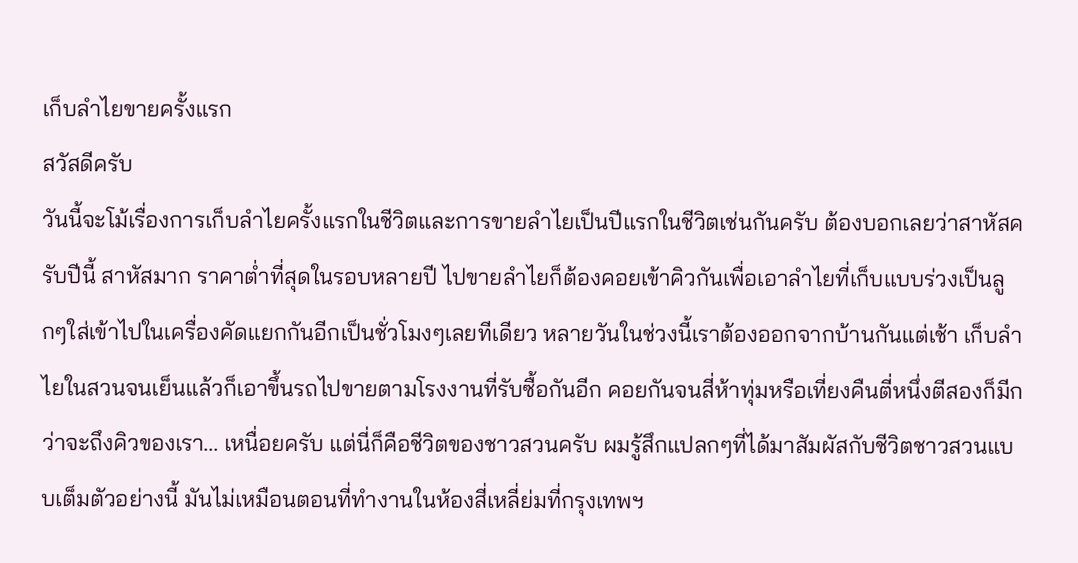เก็บลำไยขายครั้งแรก
สวัสดีครับ
วันนี้จะโม้เรื่องการเก็บลำไยครั้งแรกในชีวิตและการขายลำไยเป็นปีแรกในชีวิตเช่นกันครับ ต้องบอกเลยว่าสาหัสครับปีนี้ สาหัสมาก ราคาต่ำที่สุดในรอบหลายปี ไปขายลำไยก็ต้องคอยเข้าคิวกันเพื่อเอาลำไยที่เก็บแบบร่วงเป็นลูกๆใส่เข้าไปในเครื่องคัดแยกกันอีกเป็นชั่วโมงๆเลยทีเดียว หลายวันในช่วงนี้เราต้องออกจากบ้านกันแต่เช้า เก็บลำไยในสวนจนเย็นแล้วก็เอาขึ้นรถไปขายตามโรงงานที่รับซื้อกันอีก คอยกันจนสี่ห้าทุ่มหรือเที่ยงคืนตี่หนึ่งตีสองก็มีกว่าจะถึงคิวของเรา... เหนื่อยครับ แต่นี่ก็คือชีวิตของชาวสวนครับ ผมรู้สึกแปลกๆที่ได้มาสัมผัสกับชีวิตชาวสวนแบบเต็มตัวอย่างนี้ มันไม่เหมือนตอนที่ทำงานในห้องสี่เหลี่ย่มที่กรุงเทพฯ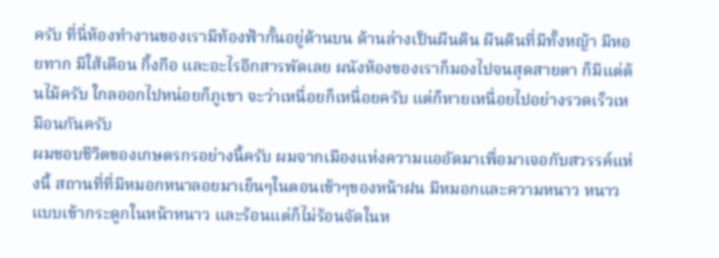ครับ ที่นี่ห้องทำงานของเรามีท้องฟ้ากั้นอยู่ด้านบน ด้านล่างเป็นผืนดิน ผืนดินที่มีทั้งหญ้า มีหอยทาก มีใส้เดือน กิ้งกือ และอะไรอีกสารพัดเลย ผนังห้องของเราก็มองไปจนสุดสายตา ก็มีแต่ต้นไม้ครับ ใกลออกไปหน่อยก็ภูเขา จะว่าเหนื่อยก็เหนื่อยครับ แต่ก็หายเหนื่อยไปอย่างรวดเร็วเหมือนกันครับ
ผมชอบชีวิตของเกษตรกรอย่างนี้ครับ ผมจากเมืองแห่งความแออัดมาเพื่อมาเจอกับสวรรค์แห่งนี้ สถานที่ที่มีหมอกหนาลอยมาเย็นๆในตอนเช้าๆของหน้าฝน มีหมอกและความหนาว หนาวแบบเข้ากระดูกในหน้าหนาว และร้อนแต่ก็ไม่ร้อนจัดในห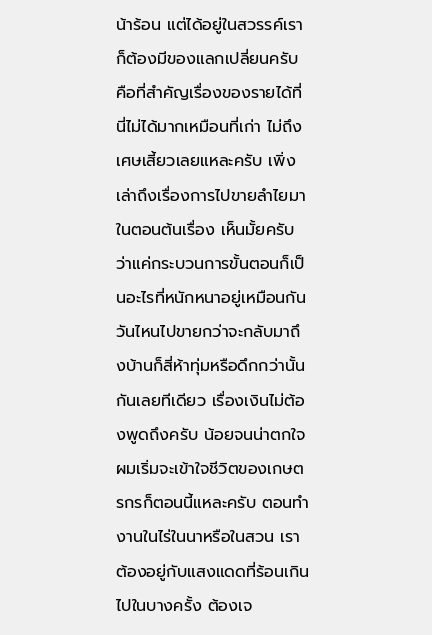น้าร้อน แต่ได้อยู่ในสวรรค์เราก็ต้องมีของแลกเปลี่ยนครับ คือที่สำคัญเรื่องของรายได้ที่นี่ไม่ได้มากเหมือนที่เก่า ไม่ถึงเศษเสี้ยวเลยแหละครับ เพิ่งเล่าถึงเรื่องการไปขายลำไยมาในตอนต้นเรื่อง เห็นมั้ยครับว่าแค่กระบวนการขั้นตอนก็เป็นอะไรที่หนักหนาอยู่เหมือนกัน วันไหนไปขายกว่าจะกลับมาถึงบ้านก็สี่ห้าทุ่มหรือดึกกว่านั้นกันเลยทีเดียว เรื่องเงินไม่ต้องพูดถึงครับ น้อยจนน่าตกใจ ผมเริ่มจะเข้าใจชีวิตของเกษตรกรก็ตอนนี้แหละครับ ตอนทำงานในไร่ในนาหรือในสวน เราต้องอยู่กับแสงแดดที่ร้อนเกินไปในบางครั้ง ต้องเจ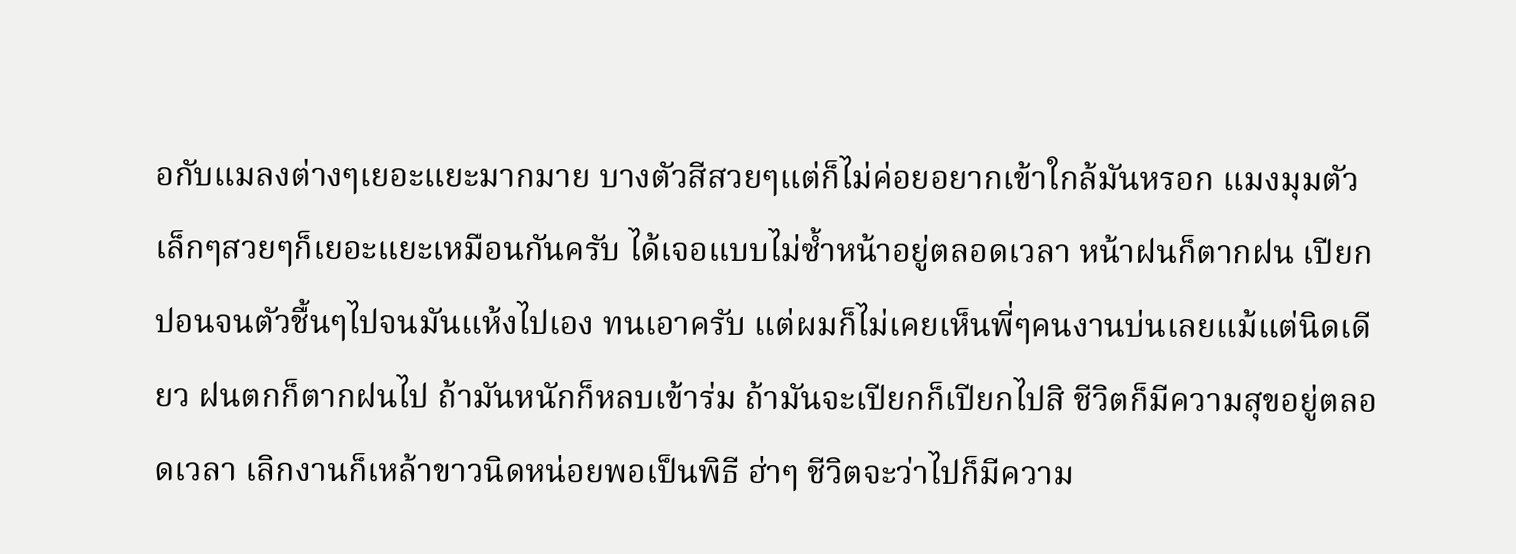อกับแมลงต่างๆเยอะแยะมากมาย บางตัวสีสวยๆแต่ก็ไม่ค่อยอยากเข้าใกล้มันหรอก แมงมุมตัวเล็กๆสวยๆก็เยอะแยะเหมือนกันครับ ได้เจอแบบไม่ซ้ำหน้าอยู่ตลอดเวลา หน้าฝนก็ตากฝน เปียกปอนจนตัวชื้นๆไปจนมันแห้งไปเอง ทนเอาครับ แต่ผมก็ไม่เคยเห็นพี่ๆคนงานบ่นเลยแม้แต่นิดเดียว ฝนตกก็ตากฝนไป ถ้ามันหนักก็หลบเข้าร่ม ถ้ามันจะเปียกก็เปียกไปสิ ชีวิตก็มีความสุขอยู่ตลอดเวลา เลิกงานก็เหล้าขาวนิดหน่อยพอเป็นพิธี ฮ่าๆ ชีวิตจะว่าไปก็มีความ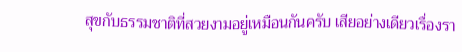สุขกับธรรมชาติที่สวยงามอยู่เหมือนกันครับ เสียอย่างเดียวเรื่องรา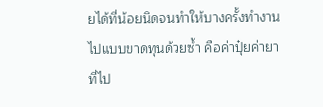ยได้ที่น้อยนิดจนทำให้บางครั้งทำงานไปแบบขาดทุนด้วยซ้ำ คือค่าปุ๋ยค่ายาที่ไป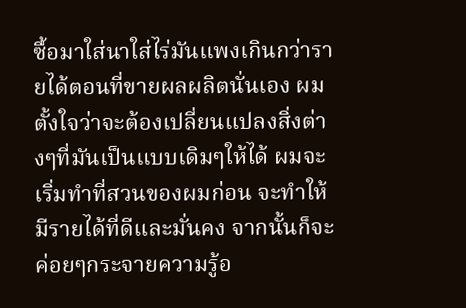ซื้อมาใส่นาใส่ไร่มันแพงเกินกว่ารายได้ตอนที่ขายผลผลิตนั่นเอง ผมตั้งใจว่าจะต้องเปลี่ยนแปลงสิ่งต่างๆที่มันเป็นแบบเดิมๆให้ได้ ผมจะเริ่มทำที่สวนของผมก่อน จะทำให้มีรายได้ที่ดีและมั่นคง จากนั้นก็จะค่อยๆกระจายความรู้อ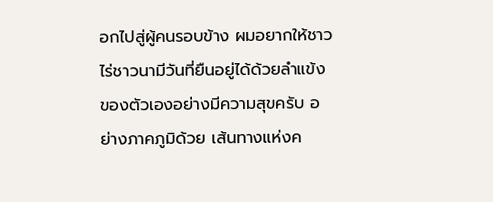อกไปสู่ผู้คนรอบข้าง ผมอยากให้ชาวไร่ชาวนามีวันที่ยืนอยู่ได้ด้วยลำแข้งของตัวเองอย่างมีความสุขครับ อย่างภาคภูมิด้วย เส้นทางแห่งค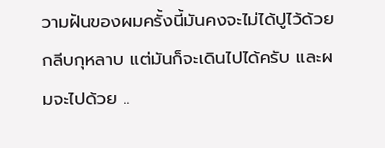วามฝันของผมครั้งนี้มันคงจะไม่ได้ปูไว้ด้วยกลีบกุหลาบ แต่มันก็จะเดินไปได้ครับ และผมจะไปด้วย ..